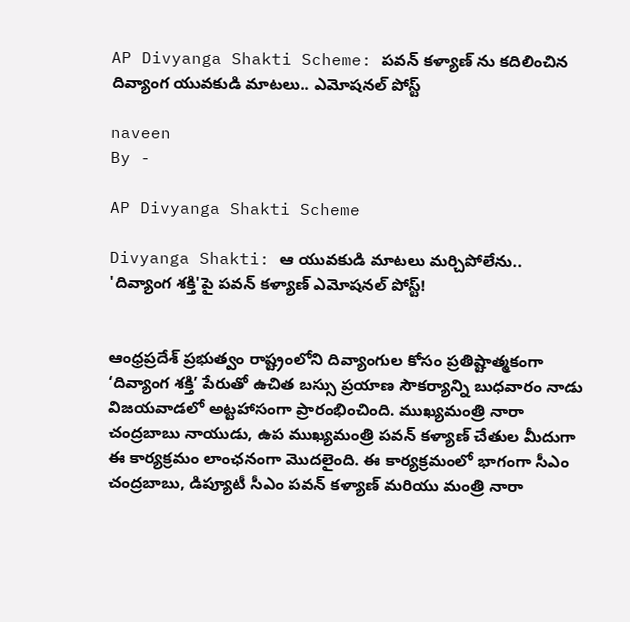AP Divyanga Shakti Scheme: పవన్ కళ్యాణ్ ను కదిలించిన దివ్యాంగ యువకుడి మాటలు.. ఎమోషనల్ పోస్ట్

naveen
By -

AP Divyanga Shakti Scheme

Divyanga Shakti: ఆ యువకుడి మాటలు మర్చిపోలేను.. 'దివ్యాంగ శక్తి'పై పవన్ కళ్యాణ్ ఎమోషనల్ పోస్ట్!


ఆంధ్రప్రదేశ్ ప్రభుత్వం రాష్ట్రంలోని దివ్యాంగుల కోసం ప్రతిష్టాత్మకంగా ‘దివ్యాంగ శక్తి’ పేరుతో ఉచిత బస్సు ప్రయాణ సౌకర్యాన్ని బుధవారం నాడు విజయవాడలో అట్టహాసంగా ప్రారంభించింది. ముఖ్యమంత్రి నారా చంద్రబాబు నాయుడు, ఉప ముఖ్యమంత్రి పవన్ కళ్యాణ్ చేతుల మీదుగా ఈ కార్యక్రమం లాంఛనంగా మొదలైంది. ఈ కార్యక్రమంలో భాగంగా సీఎం చంద్రబాబు, డిప్యూటీ సీఎం పవన్ కళ్యాణ్ మరియు మంత్రి నారా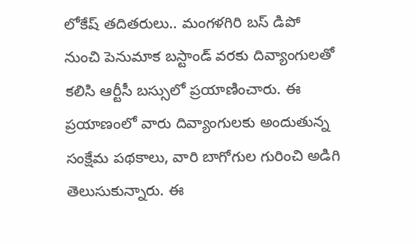లోకేష్ తదితరులు.. మంగళగిరి బస్ డిపో నుంచి పెనుమాక బస్టాండ్ వరకు దివ్యాంగులతో కలిసి ఆర్టీసీ బస్సులో ప్రయాణించారు. ఈ ప్రయాణంలో వారు దివ్యాంగులకు అందుతున్న సంక్షేమ పథకాలు, వారి బాగోగుల గురించి అడిగి తెలుసుకున్నారు. ఈ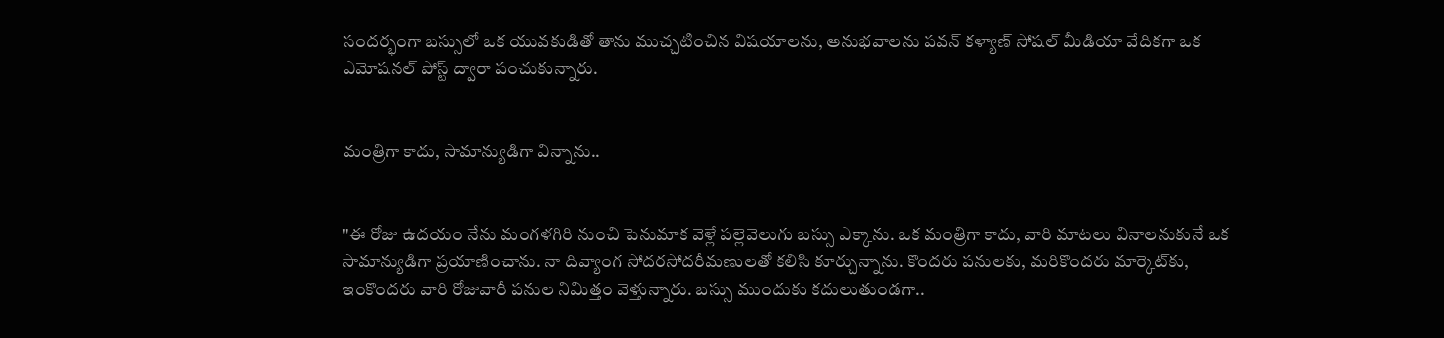సందర్భంగా బస్సులో ఒక యువకుడితో తాను ముచ్చటించిన విషయాలను, అనుభవాలను పవన్ కళ్యాణ్ సోషల్ మీడియా వేదికగా ఒక ఎమోషనల్ పోస్ట్ ద్వారా పంచుకున్నారు.


మంత్రిగా కాదు, సామాన్యుడిగా విన్నాను..


"ఈ రోజు ఉదయం నేను మంగళగిరి నుంచి పెనుమాక వెళ్లే పల్లెవెలుగు బస్సు ఎక్కాను. ఒక మంత్రిగా కాదు, వారి మాటలు వినాలనుకునే ఒక సామాన్యుడిగా ప్రయాణించాను. నా దివ్యాంగ సోదరసోదరీమణులతో కలిసి కూర్చున్నాను. కొందరు పనులకు, మరికొందరు మార్కెట్‌కు, ఇంకొందరు వారి రోజువారీ పనుల నిమిత్తం వెళ్తున్నారు. బస్సు ముందుకు కదులుతుండగా..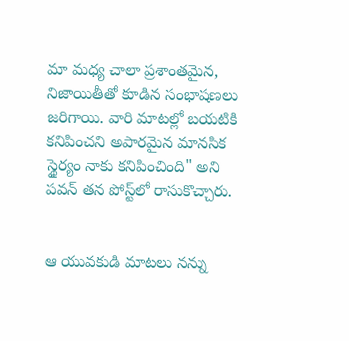మా మధ్య చాలా ప్రశాంతమైన, నిజాయితీతో కూడిన సంభాషణలు జరిగాయి. వారి మాటల్లో బయటికి కనిపించని అపారమైన మానసిక స్థైర్యం నాకు కనిపించింది" అని పవన్ తన పోస్ట్‌లో రాసుకొచ్చారు.


ఆ యువకుడి మాటలు నన్ను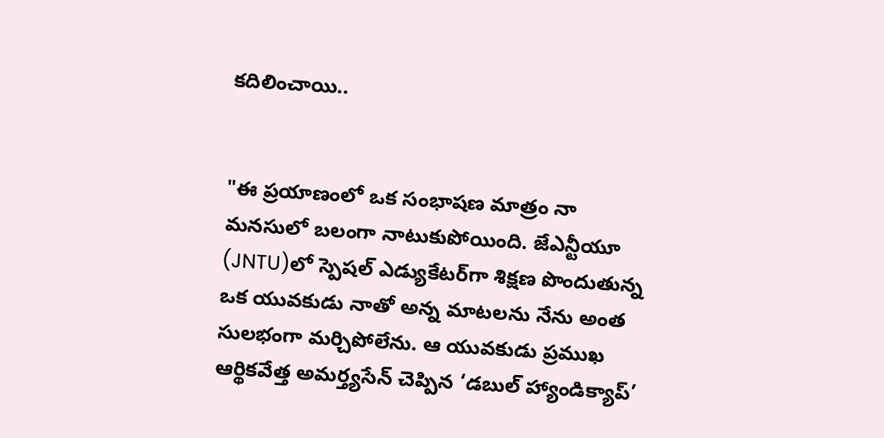కదిలించాయి..


"ఈ ప్రయాణంలో ఒక సంభాషణ మాత్రం నా మనసులో బలంగా నాటుకుపోయింది. జేఎన్టీయూ (JNTU)లో స్పెషల్ ఎడ్యుకేటర్‌గా శిక్షణ పొందుతున్న ఒక యువకుడు నాతో అన్న మాటలను నేను అంత సులభంగా మర్చిపోలేను. ఆ యువకుడు ప్రముఖ ఆర్థికవేత్త అమర్త్యసేన్ చెప్పిన ‘డబుల్ హ్యాండిక్యాప్’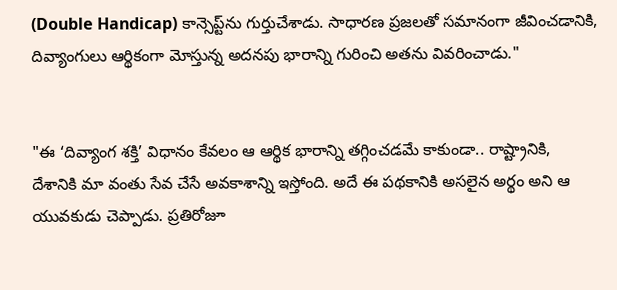(Double Handicap) కాన్సెప్ట్‌ను గుర్తుచేశాడు. సాధారణ ప్రజలతో సమానంగా జీవించడానికి, దివ్యాంగులు ఆర్థికంగా మోస్తున్న అదనపు భారాన్ని గురించి అతను వివరించాడు."


"ఈ ‘దివ్యాంగ శక్తి’ విధానం కేవలం ఆ ఆర్థిక భారాన్ని తగ్గించడమే కాకుండా.. రాష్ట్రానికి, దేశానికి మా వంతు సేవ చేసే అవకాశాన్ని ఇస్తోంది. అదే ఈ పథకానికి అసలైన అర్థం అని ఆ యువకుడు చెప్పాడు. ప్రతిరోజూ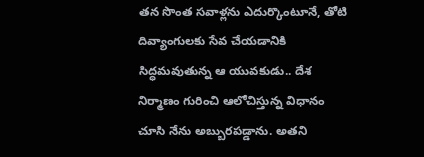తన సొంత సవాళ్లను ఎదుర్కొంటూనే, తోటి దివ్యాంగులకు సేవ చేయడానికి సిద్ధమవుతున్న ఆ యువకుడు.. దేశ నిర్మాణం గురించి ఆలోచిస్తున్న విధానం చూసి నేను అబ్బురపడ్డాను. అతని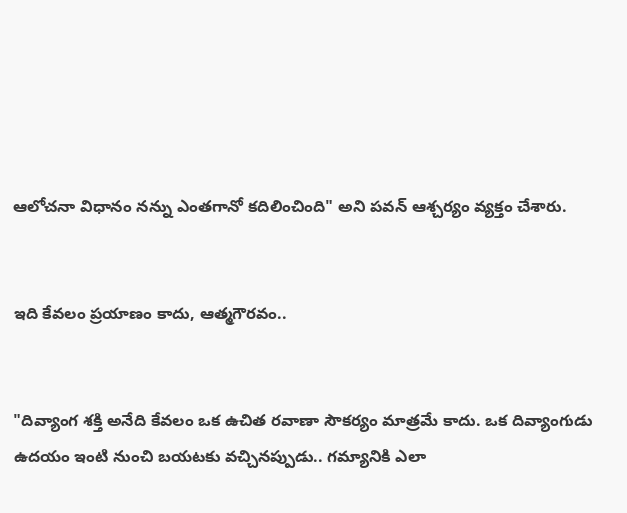ఆలోచనా విధానం నన్ను ఎంతగానో కదిలించింది" అని పవన్ ఆశ్చర్యం వ్యక్తం చేశారు.


ఇది కేవలం ప్రయాణం కాదు, ఆత్మగౌరవం..


"దివ్యాంగ శక్తి అనేది కేవలం ఒక ఉచిత రవాణా సౌకర్యం మాత్రమే కాదు. ఒక దివ్యాంగుడు ఉదయం ఇంటి నుంచి బయటకు వచ్చినప్పుడు.. గమ్యానికి ఎలా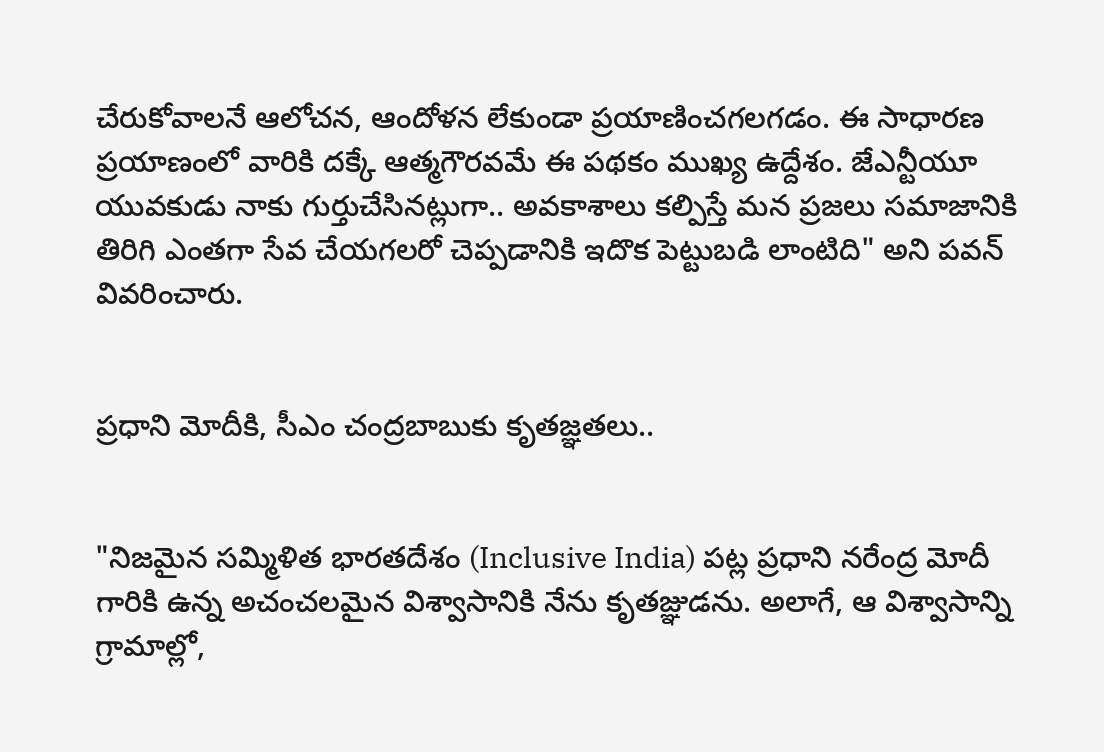చేరుకోవాలనే ఆలోచన, ఆందోళన లేకుండా ప్రయాణించగలగడం. ఈ సాధారణ ప్రయాణంలో వారికి దక్కే ఆత్మగౌరవమే ఈ పథకం ముఖ్య ఉద్దేశం. జేఎన్టీయూ యువకుడు నాకు గుర్తుచేసినట్లుగా.. అవకాశాలు కల్పిస్తే మన ప్రజలు సమాజానికి తిరిగి ఎంతగా సేవ చేయగలరో చెప్పడానికి ఇదొక పెట్టుబడి లాంటిది" అని పవన్ వివరించారు.


ప్రధాని మోదీకి, సీఎం చంద్రబాబుకు కృతజ్ఞతలు..


"నిజమైన సమ్మిళిత భారతదేశం (Inclusive India) పట్ల ప్రధాని నరేంద్ర మోదీ గారికి ఉన్న అచంచలమైన విశ్వాసానికి నేను కృతజ్ఞుడను. అలాగే, ఆ విశ్వాసాన్ని గ్రామాల్లో,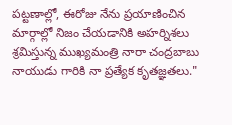పట్టణాల్లో, ఈరోజు నేను ప్రయాణించిన మార్గాల్లో నిజం చేయడానికి అహర్నిశలు శ్రమిస్తున్న ముఖ్యమంత్రి నారా చంద్రబాబు నాయుడు గారికి నా ప్రత్యేక కృతజ్ఞతలు."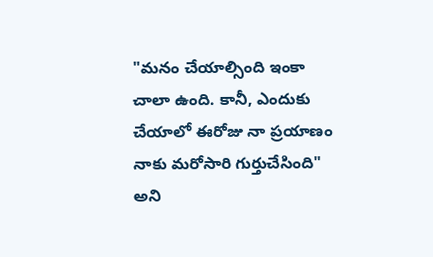"మనం చేయాల్సింది ఇంకా చాలా ఉంది. కానీ, ఎందుకు చేయాలో ఈరోజు నా ప్రయాణం నాకు మరోసారి గుర్తుచేసింది" అని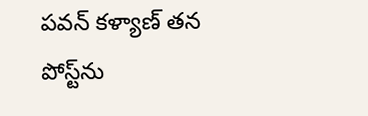పవన్ కళ్యాణ్ తన పోస్ట్‌ను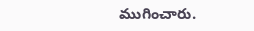ముగించారు.